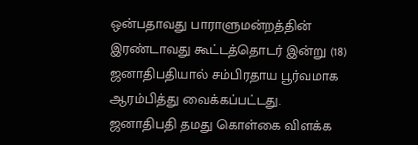ஒன்பதாவது பாராளுமன்றத்தின் இரண்டாவது கூட்டத்தொடர் இன்று (18) ஜனாதிபதியால் சம்பிரதாய பூர்வமாக ஆரம்பித்து வைக்கப்பட்டது.
ஜனாதிபதி தமது கொள்கை விளக்க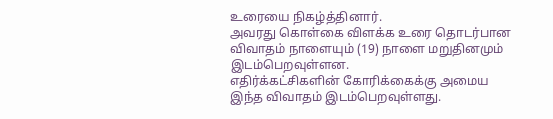உரையை நிகழ்த்தினார்.
அவரது கொள்கை விளக்க உரை தொடர்பான விவாதம் நாளையும் (19) நாளை மறுதினமும் இடம்பெறவுள்ளன.
எதிர்க்கட்சிகளின் கோரிக்கைக்கு அமைய இந்த விவாதம் இடம்பெறவுள்ளது.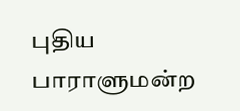புதிய பாராளுமன்ற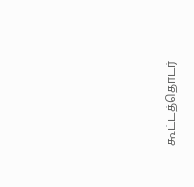கூட்டத்தொடர்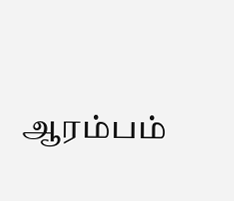ஆரம்பம்